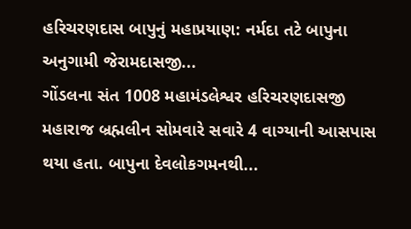હરિચરણદાસ બાપુનું મહાપ્રયાણ: નર્મદા તટે બાપુના અનુગામી જેરામદાસજી...
ગોંડલના સંત 1008 મહામંડલેશ્વર હરિચરણદાસજી મહારાજ બ્રહ્મલીન સોમવારે સવારે 4 વાગ્યાની આસપાસ થયા હતા. બાપુના દેવલોકગમનથી...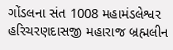ગોંડલના સંત 1008 મહામંડલેશ્વર હરિચરણદાસજી મહારાજ બ્રહ્મલીન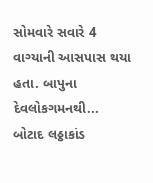સોમવારે સવારે 4 વાગ્યાની આસપાસ થયા હતા. બાપુના દેવલોકગમનથી...
બોટાદ લઠ્ઠાકાંડ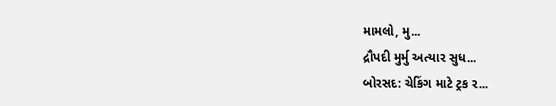મામલો, મુ...
દ્રૌપદી મુર્મુ અત્યાર સુધ...
બોરસદ: ચેકિંગ માટે ટ્રક ર...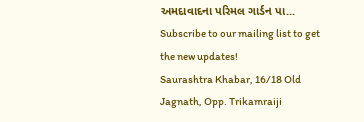અમદાવાદના પરિમલ ગાર્ડન પા...
Subscribe to our mailing list to get the new updates!
Saurashtra Khabar, 16/18 Old Jagnath, Opp. Trikamraiji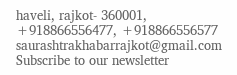haveli, rajkot- 360001,
+918866556477, +918866556577
saurashtrakhabarrajkot@gmail.com
Subscribe to our newsletter